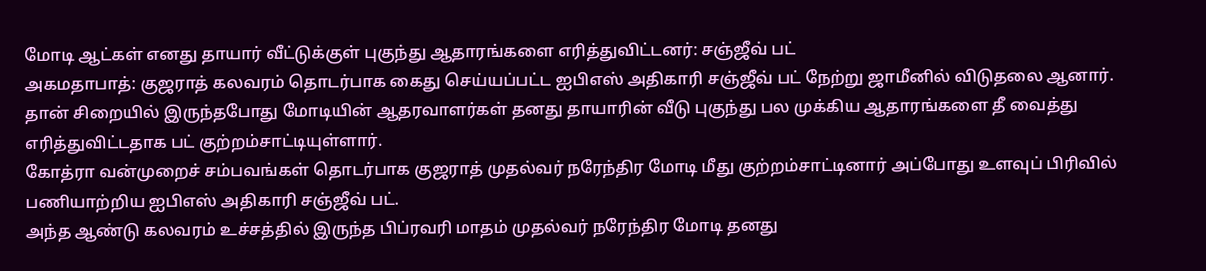மோடி ஆட்கள் எனது தாயார் வீட்டுக்குள் புகுந்து ஆதாரங்களை எரித்துவிட்டனர்: சஞ்ஜீவ் பட்
அகமதாபாத்: குஜராத் கலவரம் தொடர்பாக கைது செய்யப்பட்ட ஐபிஎஸ் அதிகாரி சஞ்ஜீவ் பட் நேற்று ஜாமீனில் விடுதலை ஆனார். தான் சிறையில் இருந்தபோது மோடியின் ஆதரவாளர்கள் தனது தாயாரின் வீடு புகுந்து பல முக்கிய ஆதாரங்களை தீ வைத்து எரித்துவிட்டதாக பட் குற்றம்சாட்டியுள்ளார்.
கோத்ரா வன்முறைச் சம்பவங்கள் தொடர்பாக குஜராத் முதல்வர் நரேந்திர மோடி மீது குற்றம்சாட்டினார் அப்போது உளவுப் பிரிவில் பணியாற்றிய ஐபிஎஸ் அதிகாரி சஞ்ஜீவ் பட்.
அந்த ஆண்டு கலவரம் உச்சத்தில் இருந்த பிப்ரவரி மாதம் முதல்வர் நரேந்திர மோடி தனது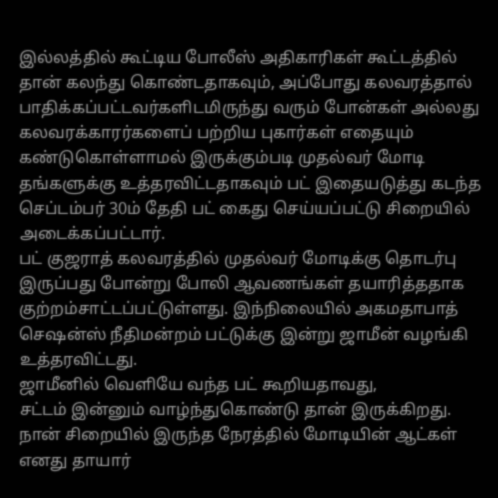இல்லத்தில் கூட்டிய போலீஸ் அதிகாரிகள் கூட்டத்தில் தான் கலந்து கொண்டதாகவும், அப்போது கலவரத்தால் பாதிக்கப்பட்டவர்களிடமிருந்து வரும் போன்கள் அல்லது கலவரக்காரர்களைப் பற்றிய புகார்கள் எதையும் கண்டுகொள்ளாமல் இருக்கும்படி முதல்வர் மோடி தங்களுக்கு உத்தரவிட்டதாகவும் பட் இதையடுத்து கடந்த செப்டம்பர் 30ம் தேதி பட் கைது செய்யப்பட்டு சிறையில் அடைக்கப்பட்டார்.
பட் குஜராத் கலவரத்தில் முதல்வர் மோடிக்கு தொடர்பு இருப்பது போன்று போலி ஆவணங்கள் தயாரித்ததாக குற்றம்சாட்டப்பட்டுள்ளது. இந்நிலையில் அகமதாபாத் செஷன்ஸ் நீதிமன்றம் பட்டுக்கு இன்று ஜாமீன் வழங்கி உத்தரவிட்டது.
ஜாமீனில் வெளியே வந்த பட் கூறியதாவது,
சட்டம் இன்னும் வாழ்ந்துகொண்டு தான் இருக்கிறது. நான் சிறையில் இருந்த நேரத்தில் மோடியின் ஆட்கள் எனது தாயார்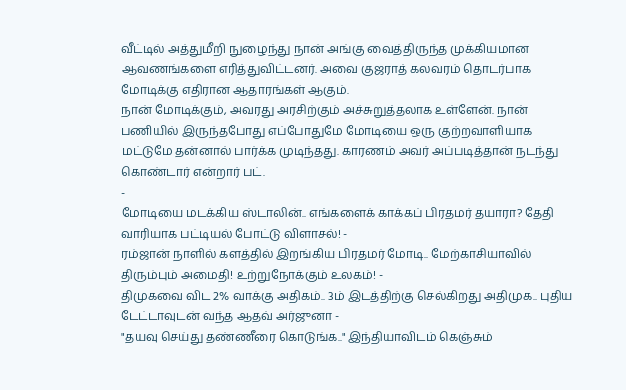வீட்டில் அத்துமீறி நுழைந்து நான் அங்கு வைத்திருந்த முக்கியமான ஆவணங்களை எரித்துவிட்டனர். அவை குஜராத் கலவரம் தொடர்பாக மோடிக்கு எதிரான ஆதாரங்கள் ஆகும்.
நான் மோடிக்கும், அவரது அரசிற்கும் அச்சுறுத்தலாக உள்ளேன். நான் பணியில் இருந்தபோது எப்போதுமே மோடியை ஒரு குற்றவாளியாக மட்டுமே தன்னால் பார்க்க முடிந்தது. காரணம் அவர் அப்படித்தான் நடந்து கொண்டார் என்றார் பட்.
-
மோடியை மடக்கிய ஸ்டாலின்.. எங்களைக் காக்கப் பிரதமர் தயாரா? தேதி வாரியாக பட்டியல் போட்டு விளாசல்! -
ரம்ஜான் நாளில் களத்தில் இறங்கிய பிரதமர் மோடி.. மேற்காசியாவில் திரும்பும் அமைதி! உற்றுநோக்கும் உலகம்! -
திமுகவை விட 2% வாக்கு அதிகம்.. 3ம் இடத்திற்கு செல்கிறது அதிமுக.. புதிய டேட்டாவுடன் வந்த ஆதவ் அர்ஜுனா -
"தயவு செய்து தண்ணீரை கொடுங்க.." இந்தியாவிடம் கெஞ்சும்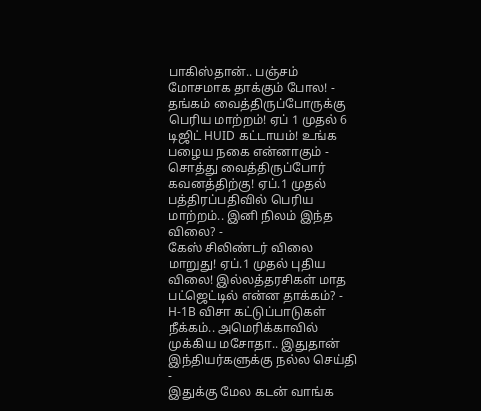பாகிஸ்தான்.. பஞ்சம் மோசமாக தாக்கும் போல! -
தங்கம் வைத்திருப்போருக்கு பெரிய மாற்றம்! ஏப் 1 முதல் 6 டிஜிட் HUID கட்டாயம்! உங்க பழைய நகை என்னாகும் -
சொத்து வைத்திருப்போர் கவனத்திற்கு! ஏப்.1 முதல் பத்திரப்பதிவில் பெரிய மாற்றம்.. இனி நிலம் இந்த விலை? -
கேஸ் சிலிண்டர் விலை மாறுது! ஏப்.1 முதல் புதிய விலை! இல்லத்தரசிகள் மாத பட்ஜெட்டில் என்ன தாக்கம்? -
H-1B விசா கட்டுப்பாடுகள் நீக்கம்.. அமெரிக்காவில் முக்கிய மசோதா.. இதுதான் இந்தியர்களுக்கு நல்ல செய்தி -
இதுக்கு மேல கடன் வாங்க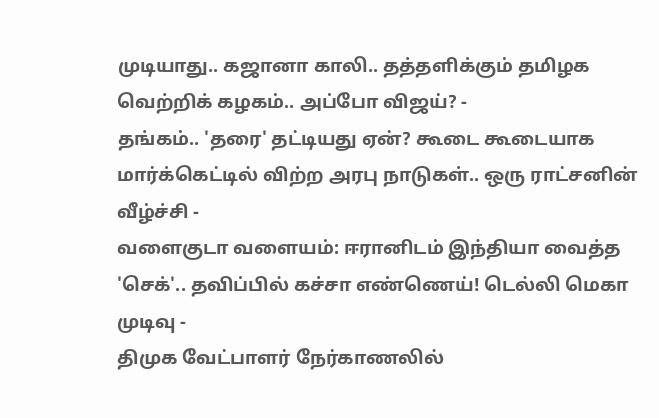முடியாது.. கஜானா காலி.. தத்தளிக்கும் தமிழக வெற்றிக் கழகம்.. அப்போ விஜய்? -
தங்கம்.. 'தரை' தட்டியது ஏன்? கூடை கூடையாக மார்க்கெட்டில் விற்ற அரபு நாடுகள்.. ஒரு ராட்சனின் வீழ்ச்சி -
வளைகுடா வளையம்: ஈரானிடம் இந்தியா வைத்த 'செக்'.. தவிப்பில் கச்சா எண்ணெய்! டெல்லி மெகா முடிவு -
திமுக வேட்பாளர் நேர்காணலில்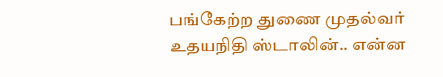பங்கேற்ற துணை முதல்வர் உதயநிதி ஸ்டாலின்.. என்ன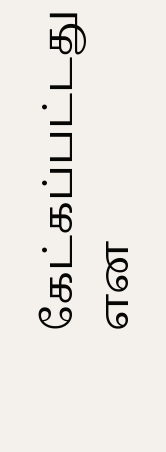கேட்கப்பட்டது என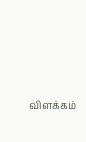விளக்கம்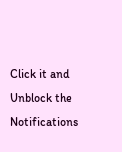Click it and Unblock the Notifications